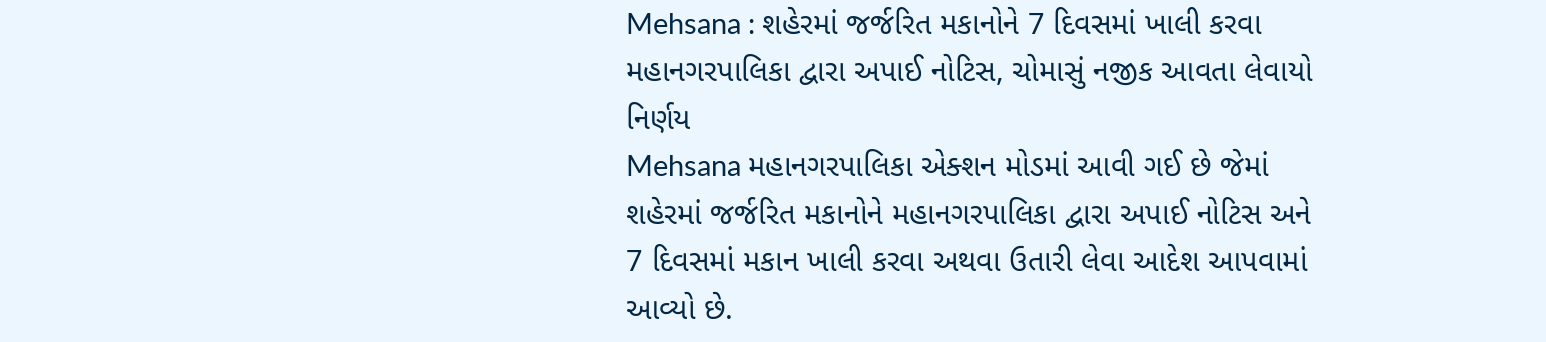Mehsana : શહેરમાં જર્જરિત મકાનોને 7 દિવસમાં ખાલી કરવા મહાનગરપાલિકા દ્વારા અપાઈ નોટિસ, ચોમાસું નજીક આવતા લેવાયો નિર્ણય
Mehsana મહાનગરપાલિકા એક્શન મોડમાં આવી ગઈ છે જેમાં શહેરમાં જર્જરિત મકાનોને મહાનગરપાલિકા દ્વારા અપાઈ નોટિસ અને 7 દિવસમાં મકાન ખાલી કરવા અથવા ઉતારી લેવા આદેશ આપવામાં આવ્યો છે.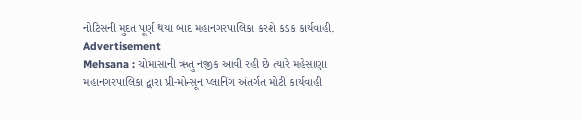નોટિસની મુદત પૂર્ણ થયા બાદ મહાનગરપાલિકા કરશે કડક કાર્યવાહી.
Advertisement
Mehsana : ચોમાસાની ઋતુ નજીક આવી રહી છે ત્યારે મહેસાણા મહાનગરપાલિકા દ્વારા પ્રી-મોન્સૂન પ્લાનિંગ અંતર્ગત મોટી કાર્યવાહી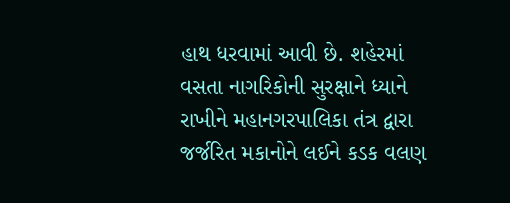હાથ ધરવામાં આવી છે. શહેરમાં વસતા નાગરિકોની સુરક્ષાને ધ્યાને રાખીને મહાનગરપાલિકા તંત્ર દ્વારા જર્જરિત મકાનોને લઈને કડક વલણ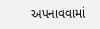અપનાવવામાં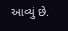આવ્યું છે.